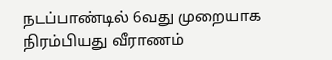நடப்பாண்டில் 6வது முறையாக நிரம்பியது வீராணம்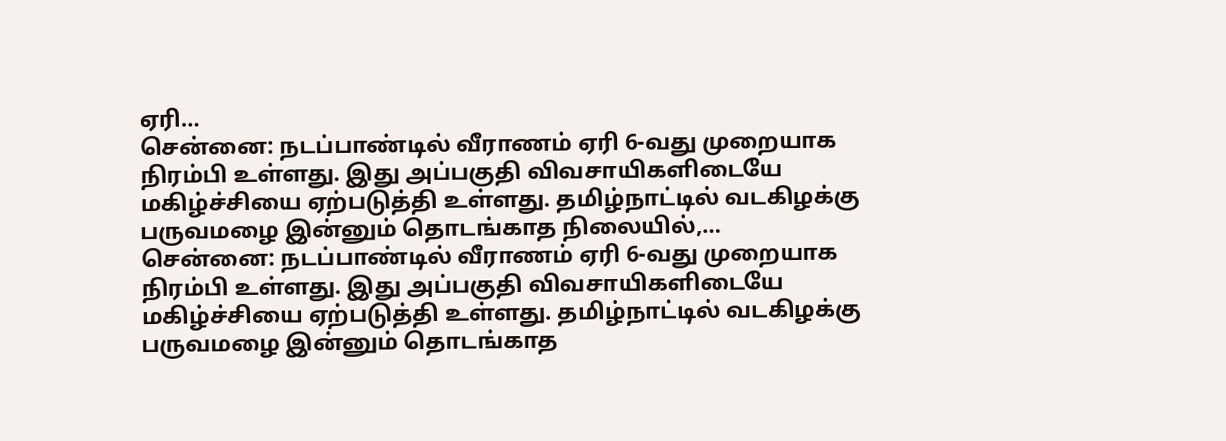ஏரி…
சென்னை: நடப்பாண்டில் வீராணம் ஏரி 6-வது முறையாக நிரம்பி உள்ளது. இது அப்பகுதி விவசாயிகளிடையே மகிழ்ச்சியை ஏற்படுத்தி உள்ளது. தமிழ்நாட்டில் வடகிழக்கு பருவமழை இன்னும் தொடங்காத நிலையில்,…
சென்னை: நடப்பாண்டில் வீராணம் ஏரி 6-வது முறையாக நிரம்பி உள்ளது. இது அப்பகுதி விவசாயிகளிடையே மகிழ்ச்சியை ஏற்படுத்தி உள்ளது. தமிழ்நாட்டில் வடகிழக்கு பருவமழை இன்னும் தொடங்காத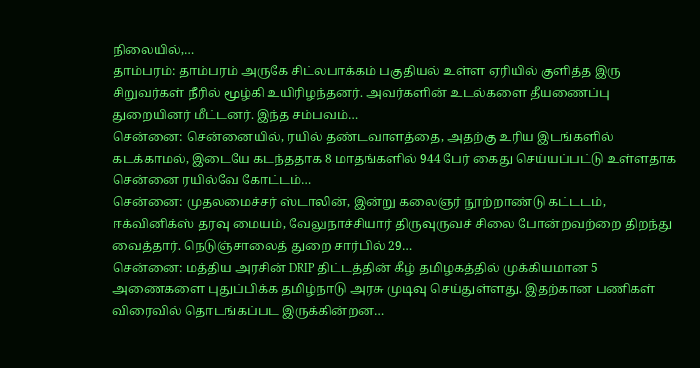நிலையில்,…
தாம்பரம்: தாம்பரம் அருகே சிட்லபாக்கம் பகுதியல் உள்ள ஏரியில் குளித்த இரு சிறுவர்கள் நீரில் மூழ்கி உயிரிழந்தனர். அவர்களின் உடல்களை தீயணைப்பு துறையினர் மீட்டனர். இந்த சம்பவம்…
சென்னை: சென்னையில், ரயில் தண்டவாளத்தை, அதற்கு உரிய இடங்களில் கடக்காமல், இடையே கடந்ததாக 8 மாதங்களில் 944 பேர் கைது செய்யப்பட்டு உள்ளதாக சென்னை ரயில்வே கோட்டம்…
சென்னை: முதலமைச்சர் ஸ்டாலின், இன்று கலைஞர் நூற்றாண்டு கட்டடம், ஈக்வினிக்ஸ் தரவு மையம், வேலுநாச்சியார் திருவுருவச் சிலை போன்றவற்றை திறந்து வைத்தார். நெடுஞ்சாலைத் துறை சார்பில் 29…
சென்னை: மத்திய அரசின் DRIP திட்டத்தின் கீழ் தமிழகத்தில் முக்கியமான 5 அணைகளை புதுப்பிக்க தமிழ்நாடு அரசு முடிவு செய்துள்ளது. இதற்கான பணிகள் விரைவில் தொடங்கப்பட இருக்கின்றன…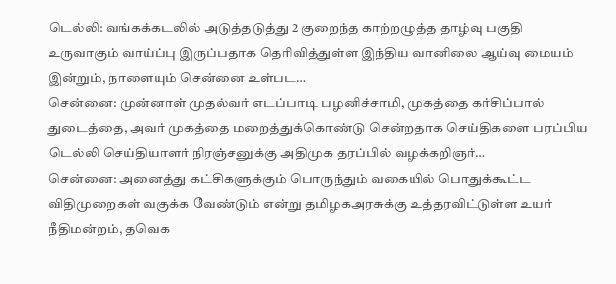டெல்லி: வங்கக்கடலில் அடுத்தடுத்து 2 குறைந்த காற்றழுத்த தாழ்வு பகுதி உருவாகும் வாய்ப்பு இருப்பதாக தெரிவித்துள்ள இந்திய வானிலை ஆய்வு மையம் இன்றும், நாளையும் சென்னை உள்பட…
சென்னை: முன்னாள் முதல்வர் எடப்பாடி பழனிச்சாமி, முகத்தை கர்சிப்பால் துடைத்தை, அவர் முகத்தை மறைத்துக்கொண்டு சென்றதாக செய்திகளை பரப்பிய டெல்லி செய்தியாளர் நிரஞ்சனுக்கு அதிமுக தரப்பில் வழக்கறிஞர்…
சென்னை: அனைத்து கட்சிகளுக்கும் பொருந்தும் வகையில் பொதுக்கூட்ட விதிமுறைகள் வகுக்க வேண்டும் என்று தமிழகஅரசுக்கு உத்தரவிட்டுள்ள உயர் நீதிமன்றம், தவெக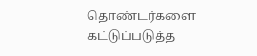தொண்டர்களை கட்டுப்படுத்த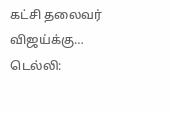கட்சி தலைவர் விஜய்க்கு…
டெல்லி: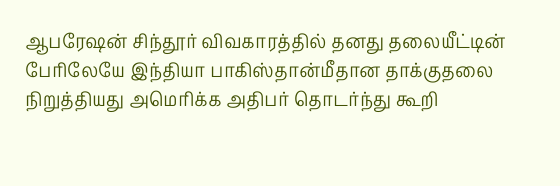ஆபரேஷன் சிந்தூர் விவகாரத்தில் தனது தலையீட்டின் பேரிலேயே இந்தியா பாகிஸ்தான்மீதான தாக்குதலை நிறுத்தியது அமெரிக்க அதிபர் தொடர்ந்து கூறி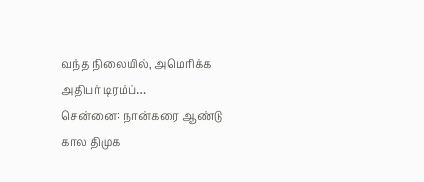வந்த நிலையில், அமெரிக்க அதிபர் டிரம்ப்…
சென்னை: நான்கரை ஆண்டு கால திமுக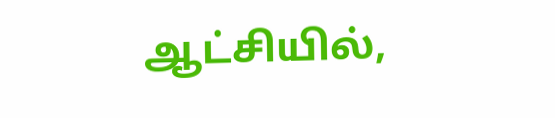ஆட்சியில்,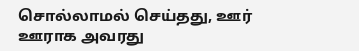சொல்லாமல் செய்தது, ஊர் ஊராக அவரது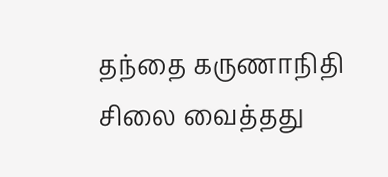தந்தை கருணாநிதி சிலை வைத்தது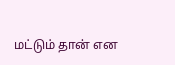மட்டும் தான் என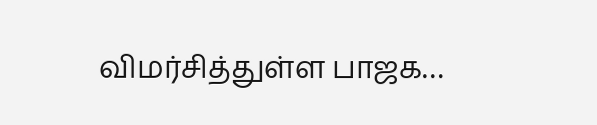விமர்சித்துள்ள பாஜக…